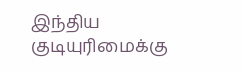இந்திய குடியுரிமைக்கு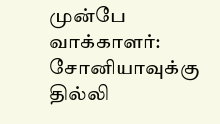முன்பே வாக்காளர்: சோனியாவுக்கு தில்லி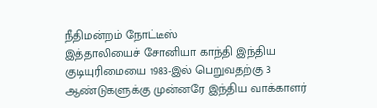நீதிமன்றம் நோட்டீஸ்
இத்தாலியைச் சோனியா காந்தி இந்திய குடியுரிமையை 1983-இல் பெறுவதற்கு 3 ஆண்டுகளுக்கு முன்னரே இந்திய வாக்காளர்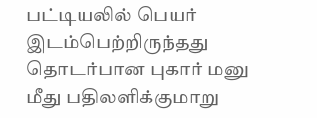பட்டியலில் பெயர் இடம்பெற்றிருந்தது தொடர்பான புகார் மனு மீது பதிலளிக்குமாறு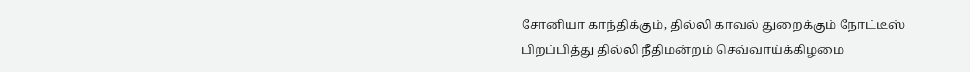சோனியா காந்திக்கும், தில்லி காவல் துறைக்கும் நோட்டீஸ் பிறப்பித்து தில்லி நீதிமன்றம் செவ்வாய்க்கிழமை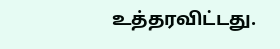உத்தரவிட்டது.